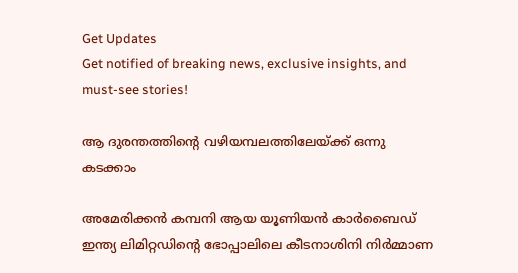Get Updates
Get notified of breaking news, exclusive insights, and must-see stories!

ആ ദുരന്തത്തിന്റെ വഴിയമ്പലത്തിലേയ്ക്ക് ഒന്നു കടക്കാം

അമേരിക്കന്‍ കമ്പനി ആയ യൂണിയന്‍ കാര്‍ബൈഡ് ഇന്ത്യ ലിമിറ്റഡിന്റെ ഭോപ്പാലിലെ കീടനാശിനി നിര്‍മ്മാണ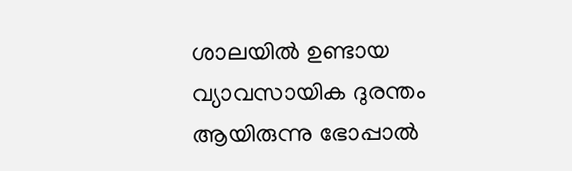ശാലയില്‍ ഉണ്ടായ വ്യാവസായിക ദുരന്തം ആയിരുന്നു ഭോപ്പാല്‍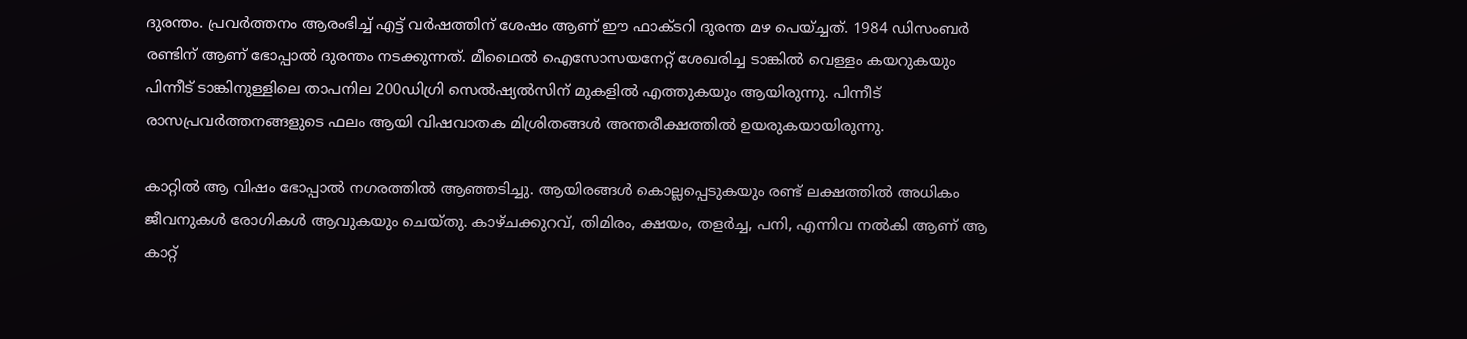ദുരന്തം. പ്രവര്‍ത്തനം ആരംഭിച്ച് എട്ട് വര്‍ഷത്തിന് ശേഷം ആണ് ഈ ഫാക്ടറി ദുരന്ത മഴ പെയ്ച്ചത്. 1984 ഡിസംബര്‍ രണ്ടിന് ആണ് ഭോപ്പാല്‍ ദുരന്തം നടക്കുന്നത്. മീഥൈല്‍ ഐസോസയനേറ്റ് ശേഖരിച്ച ടാങ്കില്‍ വെള്ളം കയറുകയും പിന്നീട് ടാങ്കിനുള്ളിലെ താപനില 200ഡിഗ്രി സെല്‍ഷ്യല്‍സിന് മുകളില്‍ എത്തുകയും ആയിരുന്നു. പിന്നീട് രാസപ്രവര്‍ത്തനങ്ങളുടെ ഫലം ആയി വിഷവാതക മിശ്രിതങ്ങള്‍ അന്തരീക്ഷത്തില്‍ ഉയരുകയായിരുന്നു.

കാറ്റില്‍ ആ വിഷം ഭോപ്പാല്‍ നഗരത്തില്‍ ആഞ്ഞടിച്ചു. ആയിരങ്ങള്‍ കൊല്ലപ്പെടുകയും രണ്ട് ലക്ഷത്തില്‍ അധികം ജീവനുകള്‍ രോഗികള്‍ ആവുകയും ചെയ്തു. കാഴ്ചക്കുറവ്, തിമിരം, ക്ഷയം, തളര്‍ച്ച, പനി, എന്നിവ നല്‍കി ആണ് ആ കാറ്റ്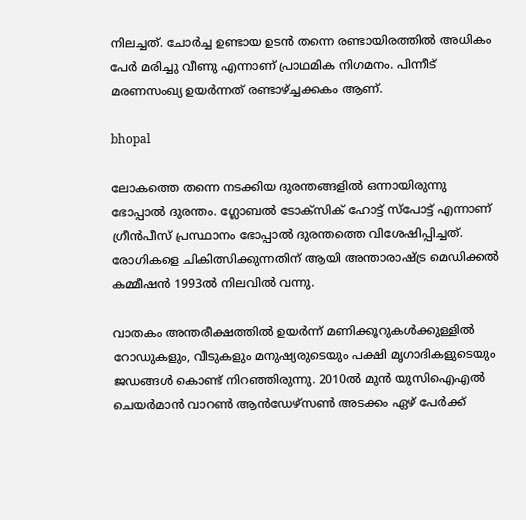നിലച്ചത്. ചോര്‍ച്ച ഉണ്ടായ ഉടന്‍ തന്നെ രണ്ടായിരത്തില്‍ അധികം പേര്‍ മരിച്ചു വീണു എന്നാണ് പ്രാഥമിക നിഗമനം. പിന്നീട് മരണസംഖ്യ ഉയര്‍ന്നത് രണ്ടാഴ്ച്ചക്കകം ആണ്.

bhopal

ലോകത്തെ തന്നെ നടക്കിയ ദുരന്തങ്ങളില്‍ ഒന്നായിരുന്നു ഭോപ്പാല്‍ ദുരന്തം. ഗ്ലോബല്‍ ടോക്‌സിക് ഹോട്ട് സ്‌പോട്ട് എന്നാണ് ഗ്രീന്‍പീസ് പ്രസ്ഥാനം ഭോപ്പാല്‍ ദുരന്തത്തെ വിശേഷിപ്പിച്ചത്. രോഗികളെ ചികിത്സിക്കുന്നതിന് ആയി അന്താരാഷ്ട്ര മെഡിക്കല്‍ കമ്മീഷന്‍ 1993ല്‍ നിലവില്‍ വന്നു.

വാതകം അന്തരീക്ഷത്തില്‍ ഉയര്‍ന്ന് മണിക്കൂറുകള്‍ക്കുള്ളില്‍ റോഡുകളും, വീടുകളും മനുഷ്യരുടെയും പക്ഷി മൃഗാദികളുടെയും ജഡങ്ങള്‍ കൊണ്ട് നിറഞ്ഞിരുന്നു. 2010ല്‍ മുന്‍ യുസിഐഎല്‍ ചെയര്‍മാന്‍ വാറണ്‍ ആന്‍ഡേഴ്‌സണ്‍ അടക്കം ഏഴ് പേര്‍ക്ക്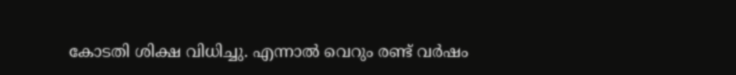കോടതി ശിക്ഷ വിധിച്ചു. എന്നാല്‍ വെറും രണ്ട് വര്‍ഷം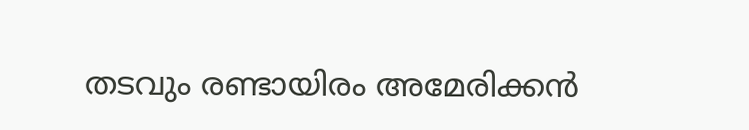തടവും രണ്ടായിരം അമേരിക്കന്‍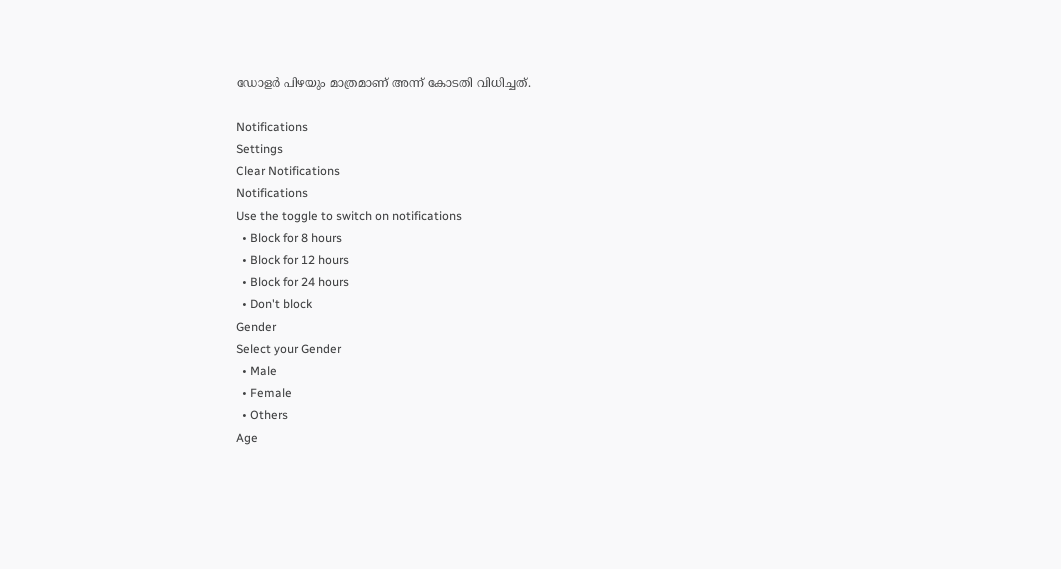ഡോളര്‍ പിഴയും മാത്രമാണ് അന്ന് കോടതി വിധിച്ചത്.

Notifications
Settings
Clear Notifications
Notifications
Use the toggle to switch on notifications
  • Block for 8 hours
  • Block for 12 hours
  • Block for 24 hours
  • Don't block
Gender
Select your Gender
  • Male
  • Female
  • Others
Age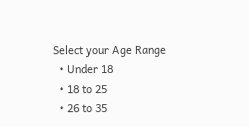Select your Age Range
  • Under 18
  • 18 to 25
  • 26 to 35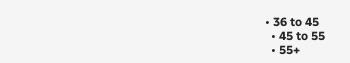• 36 to 45
  • 45 to 55
  • 55+